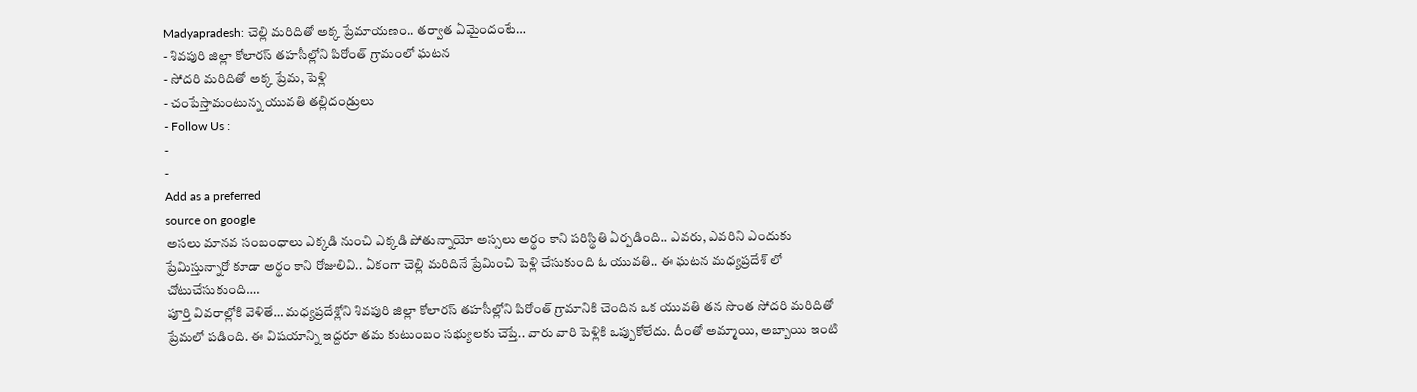Madyapradesh: చెల్లి మరిదితో అక్క ప్రేమాయణం.. తర్వాత ఏమైందంటే…
- శివపురి జిల్లా కోలారస్ తహసీల్లోని పిరోంత్ గ్రామంలో ఘటన
- సోదరి మరిదితో అక్క ప్రేమ, పెళ్లి
- చంపేస్తామంటున్న యువతి తల్లిదండ్రులు
- Follow Us :
-
-
Add as a preferred
source on google
అసలు మానవ సంబంధాలు ఎక్కడి నుంచి ఎక్కడి పోతున్నాయో అస్సలు అర్థం కాని పరిస్థితి ఏర్పడింది.. ఎవరు, ఎవరిని ఎందుకు ప్రేమిస్తున్నారో కూడా అర్థం కాని రోజులివి.. ఏకంగా చెల్లి మరిదినే ప్రేమించి పెళ్లి చేసుకుంది ఓ యువతి.. ఈ ఘటన మధ్యప్రదేశ్ లో చోటుచేసుకుంది….
పూర్తి వివరాల్లోకి వెళితే… మధ్యప్రదేశ్లోని శివపురి జిల్లా కోలారస్ తహసీల్లోని పిరోంత్ గ్రామానికి చెందిన ఒక యువతి తన సొంత సోదరి మరిదితో ప్రేమలో పడింది. ఈ విషయాన్ని ఇద్దరూ తమ కుటుంబం సభ్యులకు చెప్తే.. వారు వారి పెళ్లికి ఒప్పుకోలేదు. దీంతో అమ్మాయి, అబ్బాయి ఇంటి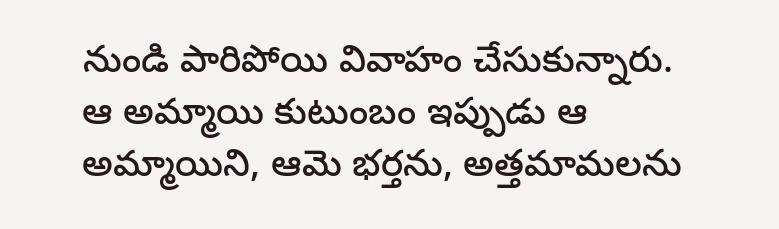నుండి పారిపోయి వివాహం చేసుకున్నారు. ఆ అమ్మాయి కుటుంబం ఇప్పుడు ఆ అమ్మాయిని, ఆమె భర్తను, అత్తమామలను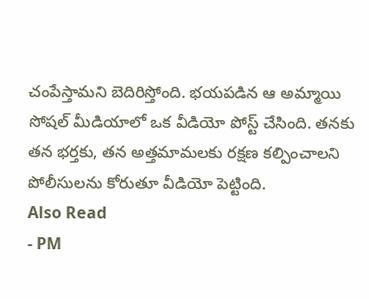చంపేస్తామని బెదిరిస్తోంది. భయపడిన ఆ అమ్మాయి సోషల్ మీడియాలో ఒక వీడియో పోస్ట్ చేసింది. తనకు తన భర్తకు, తన అత్తమామలకు రక్షణ కల్పించాలని పోలీసులను కోరుతూ వీడియో పెట్టింది.
Also Read
- PM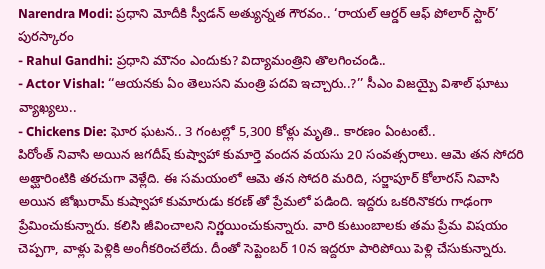Narendra Modi: ప్రధాని మోదీకి స్వీడన్ అత్యున్నత గౌరవం.. ‘రాయల్ ఆర్డర్ ఆఫ్ పోలార్ స్టార్’ పురస్కారం
- Rahul Gandhi: ప్రధాని మౌనం ఎందుకు? విద్యామంత్రిని తొలగించండి..
- Actor Vishal: ‘‘ఆయనకు ఏం తెలుసని మంత్రి పదవి ఇచ్చారు..?’’ సీఎం విజయ్పై విశాల్ ఘాటు వ్యాఖ్యలు..
- Chickens Die: ఘోర ఘటన.. 3 గంటల్లో 5,300 కోళ్లు మృతి.. కారణం ఏంటంటే..
పిరోంత్ నివాసి అయిన జగదీష్ కుష్వాహా కుమార్తె వందన వయసు 20 సంవత్సరాలు. ఆమె తన సోదరి అత్ఘారింటికి తరచుగా వెళ్లేది. ఈ సమయంలో ఆమె తన సోదరి మరిది, సర్జాపూర్ కోలారస్ నివాసి అయిన జోఖురామ్ కుష్వాహా కుమారుడు కరణ్ తో ప్రేమలో పడింది. ఇద్దరు ఒకరినొకరు గాఢంగా ప్రేమించుకున్నారు. కలిసి జీవించాలని నిర్ణయించుకున్నారు. వారి కుటుంబాలకు తమ ప్రేమ విషయం చెప్పగా, వాళ్లు పెళ్లికి అంగీకరించలేదు. దీంతో సెప్టెంబర్ 10న ఇద్దరూ పారిపోయి పెళ్లి చేసుకున్నారు.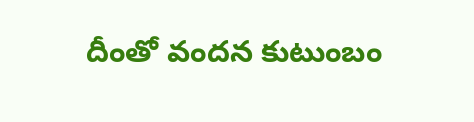దీంతో వందన కుటుంబం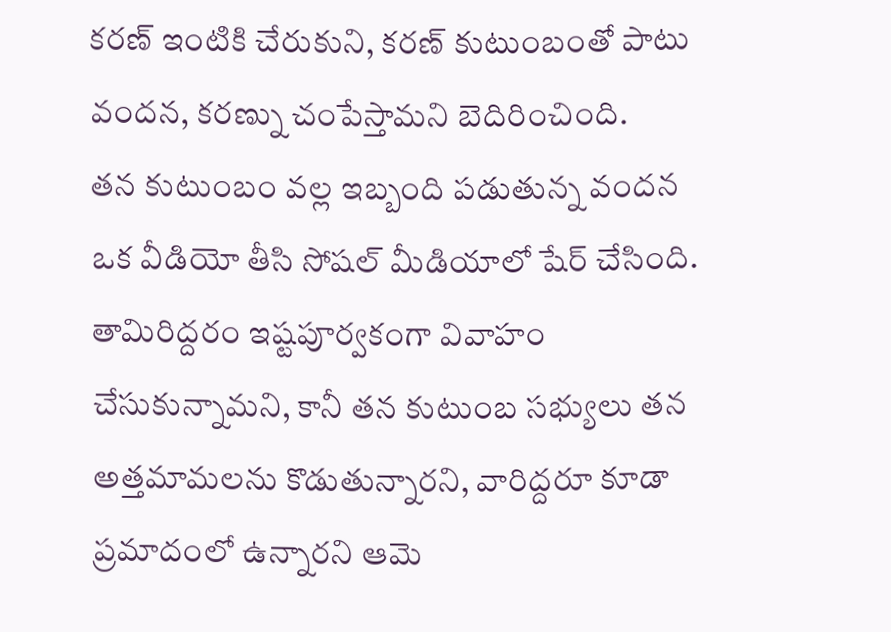కరణ్ ఇంటికి చేరుకుని, కరణ్ కుటుంబంతో పాటు వందన, కరణ్ను చంపేస్తామని బెదిరించింది.
తన కుటుంబం వల్ల ఇబ్బంది పడుతున్న వందన ఒక వీడియో తీసి సోషల్ మీడియాలో షేర్ చేసింది. తామిరిద్దరం ఇష్టపూర్వకంగా వివాహం చేసుకున్నామని, కానీ తన కుటుంబ సభ్యులు తన అత్తమామలను కొడుతున్నారని, వారిద్దరూ కూడా ప్రమాదంలో ఉన్నారని ఆమె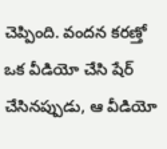చెప్పింది. వందన కరణ్తో ఒక వీడియో చేసి షేర్ చేసినప్పుడు, ఆ వీడియో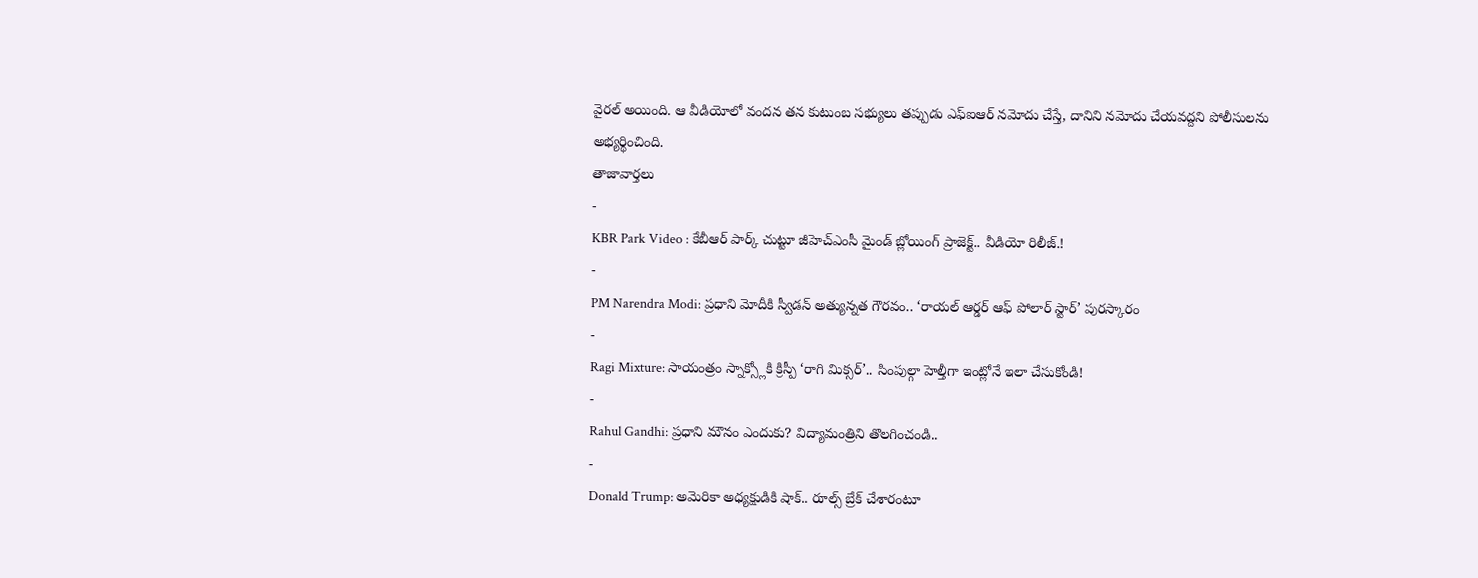వైరల్ అయింది. ఆ వీడియోలో వందన తన కుటుంబ సభ్యులు తప్పుడు ఎఫ్ఐఆర్ నమోదు చేస్తే, దానిని నమోదు చేయవద్దని పోలీసులను అభ్యర్థించింది.
తాజావార్తలు
-
KBR Park Video : కేబీఆర్ పార్క్ చుట్టూ జీహెచ్ఎంసీ మైండ్ బ్లోయింగ్ ప్రాజెక్ట్.. వీడియో రిలీజ్.!
-
PM Narendra Modi: ప్రధాని మోదీకి స్వీడన్ అత్యున్నత గౌరవం.. ‘రాయల్ ఆర్డర్ ఆఫ్ పోలార్ స్టార్’ పురస్కారం
-
Ragi Mixture: సాయంత్రం స్నాక్స్లోకి క్రిస్పీ ‘రాగి మిక్సర్’.. సింపుల్గా హెల్తీగా ఇంట్లోనే ఇలా చేసుకోండి!
-
Rahul Gandhi: ప్రధాని మౌనం ఎందుకు? విద్యామంత్రిని తొలగించండి..
-
Donald Trump: అమెరికా అధ్యక్షుడికి షాక్.. రూల్స్ బ్రేక్ చేశారంటూ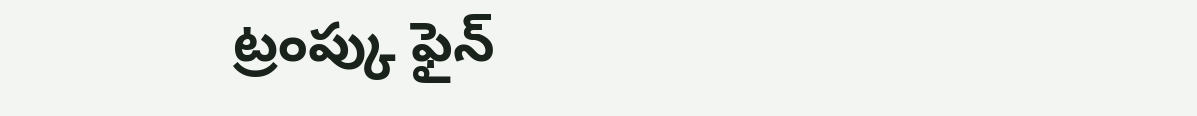ట్రంప్కు ఫైన్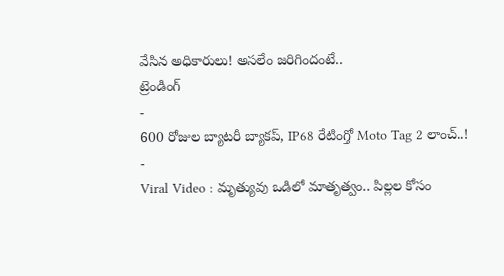వేసిన అధికారులు! అసలేం జరిగిందంటే..
ట్రెండింగ్
-
600 రోజుల బ్యాటరీ బ్యాకప్, IP68 రేటింగ్తో Moto Tag 2 లాంచ్..!
-
Viral Video : మృత్యువు ఒడిలో మాతృత్వం.. పిల్లల కోసం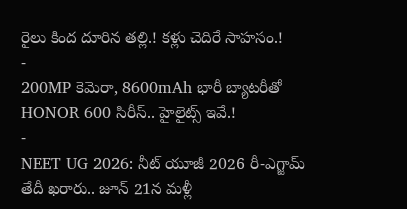రైలు కింద దూరిన తల్లి.! కళ్లు చెదిరే సాహసం.!
-
200MP కెమెరా, 8600mAh భారీ బ్యాటరీతో HONOR 600 సిరీస్.. హైలైట్స్ ఇవే.!
-
NEET UG 2026: నీట్ యూజీ 2026 రీ-ఎగ్జామ్ తేదీ ఖరారు.. జూన్ 21న మళ్లీ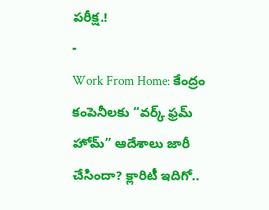పరీక్ష.!
-
Work From Home: కేంద్రం కంపెనీలకు “వర్క్ ఫ్రమ్ హోమ్” ఆదేశాలు జారీ చేసిందా? క్లారిటీ ఇదిగో..